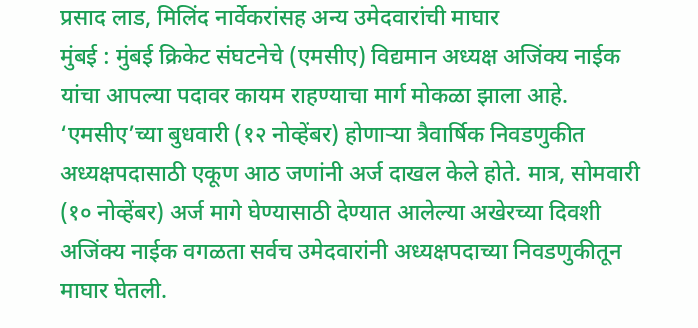प्रसाद लाड, मिलिंद नार्वेकरांसह अन्य उमेदवारांची माघार
मुंबई : मुंबई क्रिकेट संघटनेचे (एमसीए) विद्यमान अध्यक्ष अजिंक्य नाईक यांचा आपल्या पदावर कायम राहण्याचा मार्ग मोकळा झाला आहे. ‘एमसीए’च्या बुधवारी (१२ नोव्हेंबर) होणाऱ्या त्रैवार्षिक निवडणुकीत अध्यक्षपदासाठी एकूण आठ जणांनी अर्ज दाखल केले होते. मात्र, सोमवारी (१० नोव्हेंबर) अर्ज मागे घेण्यासाठी देण्यात आलेल्या अखेरच्या दिवशी अजिंक्य नाईक वगळता सर्वच उमेदवारांनी अध्यक्षपदाच्या निवडणुकीतून माघार घेतली.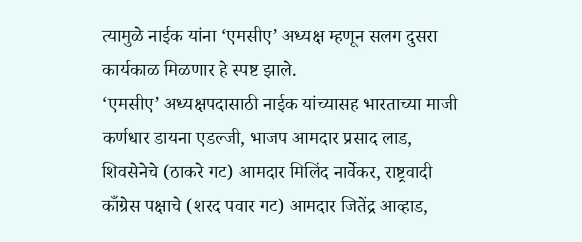त्यामुळे नाईक यांना ‘एमसीए’ अध्यक्ष म्हणून सलग दुसरा कार्यकाळ मिळणार हे स्पष्ट झाले.
‘एमसीए’ अध्यक्षपदासाठी नाईक यांच्यासह भारताच्या माजी कर्णधार डायना एडल्जी, भाजप आमदार प्रसाद लाड, शिवसेनेचे (ठाकरे गट) आमदार मिलिंद नार्वेकर, राष्ट्रवादी काँग्रेस पक्षाचे (शरद पवार गट) आमदार जितेंद्र आव्हाड,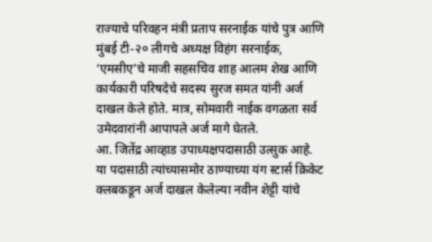राज्याचे परिवहन मंत्री प्रताप सरनाईक यांचे पुत्र आणि मुंबई टी-२० लीगचे अध्यक्ष विहंग सरनाईक, ‘एमसीए’चे माजी सहसचिव शाह आलम शेख आणि कार्यकारी परिषदेचे सदस्य सुरज समत यांनी अर्ज दाखल केले होते. मात्र, सोमवारी नाईक वगळता सर्व उमेदवारांनी आपापले अर्ज मागे घेतले.
आ. जितेंद्र आव्हाड उपाध्यक्षपदासाठी उत्सुक आहे. या पदासाठी त्यांच्यासमोर ठाण्याच्या यंग स्टार्स क्रिकेट क्लबकडून अर्ज दाखल केलेल्या नवीन शेट्टी यांचे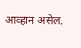आव्हान असेल.